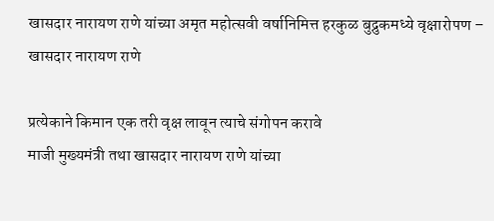खासदार नारायण राणे यांच्या अमृत महोत्सवी वर्षानिमित्त हरकुळ बुद्रुकमध्ये वृक्षारोपण – खासदार नारायण राणे

प्रत्येकाने किमान एक तरी वृक्ष लावून त्याचे संगोपन करावे
माजी मुख्यमंत्री तथा खासदार नारायण राणे यांच्या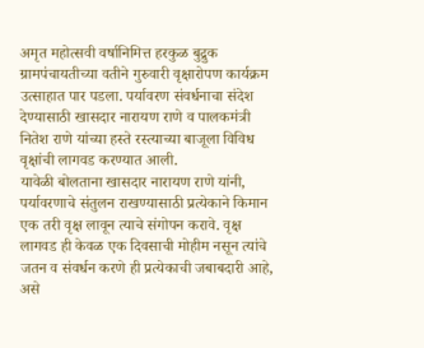अमृत महोत्सवी वर्षानिमित्त हरकुळ बुद्रुक ग्रामपंचायतीच्या वतीने गुरुवारी वृक्षारोपण कार्यक्रम उत्साहात पार पडला. पर्यावरण संवर्धनाचा संदेश देण्यासाठी खासदार नारायण राणे व पालकमंत्री नितेश राणे यांच्या हस्ते रस्त्याच्या बाजूला विविध वृक्षांची लागवड करण्यात आली.
यावेळी बोलताना खासदार नारायण राणे यांनी, पर्यावरणाचे संतुलन राखण्यासाठी प्रत्येकाने किमान एक तरी वृक्ष लावून त्याचे संगोपन करावे. वृक्ष लागवड ही केवळ एक दिवसाची मोहीम नसून त्यांचे जतन व संवर्धन करणे ही प्रत्येकाची जबाबदारी आहे, असे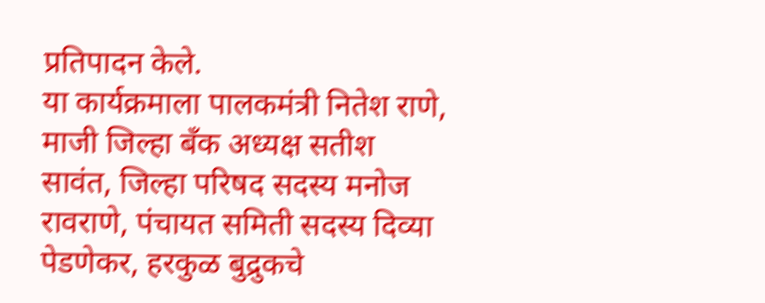प्रतिपादन केले.
या कार्यक्रमाला पालकमंत्री नितेश राणे, माजी जिल्हा बँक अध्यक्ष सतीश सावंत, जिल्हा परिषद सदस्य मनोज रावराणे, पंचायत समिती सदस्य दिव्या पेडणेकर, हरकुळ बुद्रुकचे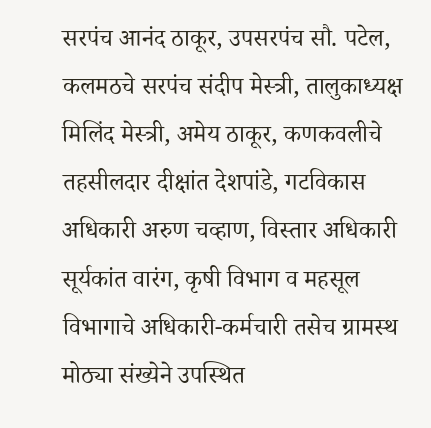सरपंच आनंद ठाकूर, उपसरपंच सौ. पटेल, कलमठचे सरपंच संदीप मेस्त्री, तालुकाध्यक्ष मिलिंद मेस्त्री, अमेय ठाकूर, कणकवलीचे तहसीलदार दीक्षांत देशपांडे, गटविकास अधिकारी अरुण चव्हाण, विस्तार अधिकारी सूर्यकांत वारंग, कृषी विभाग व महसूल विभागाचे अधिकारी-कर्मचारी तसेच ग्रामस्थ मोठ्या संख्येने उपस्थित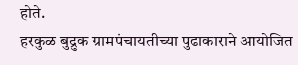होते.
हरकुळ बुद्रुक ग्रामपंचायतीच्या पुढाकाराने आयोजित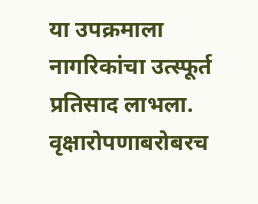या उपक्रमाला नागरिकांचा उत्स्फूर्त प्रतिसाद लाभला. वृक्षारोपणाबरोबरच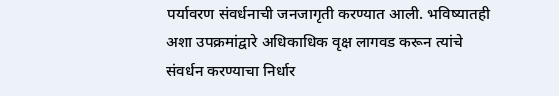पर्यावरण संवर्धनाची जनजागृती करण्यात आली. भविष्यातही अशा उपक्रमांद्वारे अधिकाधिक वृक्ष लागवड करून त्यांचे संवर्धन करण्याचा निर्धार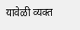यावेळी व्यक्त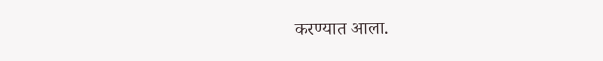करण्यात आला.